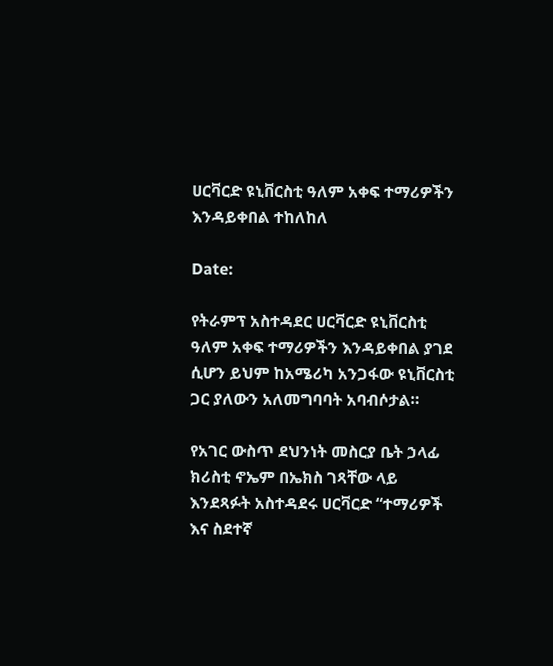ሀርቫርድ ዩኒቨርስቲ ዓለም አቀፍ ተማሪዎችን እንዳይቀበል ተከለከለ

Date:

የትራምፕ አስተዳደር ሀርቫርድ ዩኒቨርስቲ ዓለም አቀፍ ተማሪዎችን እንዳይቀበል ያገደ ሲሆን ይህም ከአሜሪካ አንጋፋው ዩኒቨርስቲ ጋር ያለውን አለመግባባት አባብሶታል።

የአገር ውስጥ ደህንነት መስርያ ቤት ኃላፊ ክሪስቲ ኖኤም በኤክስ ገጻቸው ላይ እንደጻፉት አስተዳደሩ ሀርቫርድ “ተማሪዎች እና ስደተኛ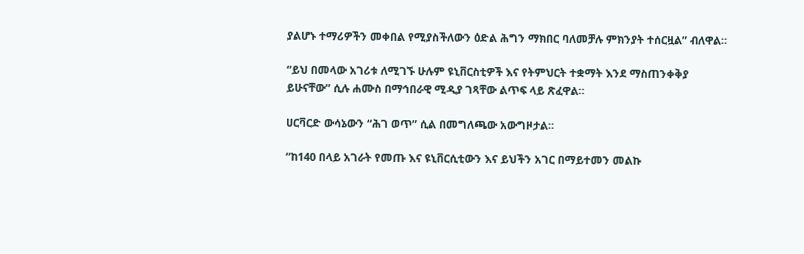ያልሆኑ ተማሪዎችን መቀበል የሚያስችለውን ዕድል ሕግን ማክበር ባለመቻሉ ምክንያት ተሰርዟል” ብለዋል።

“ይህ በመላው አገሪቱ ለሚገኙ ሁሉም ዩኒቨርስቲዎች እና የትምህርት ተቋማት እንደ ማስጠንቀቅያ ይሁናቸው” ሲሉ ሐሙስ በማኅበራዊ ሚዲያ ገጻቸው ልጥፍ ላይ ጽፈዋል።

ሀርቫርድ ውሳኔውን “ሕገ ወጥ” ሲል በመግለጫው አውግዞታል።

“ከ140 በላይ አገራት የመጡ እና ዩኒቨርሲቲውን እና ይህችን አገር በማይተመን መልኩ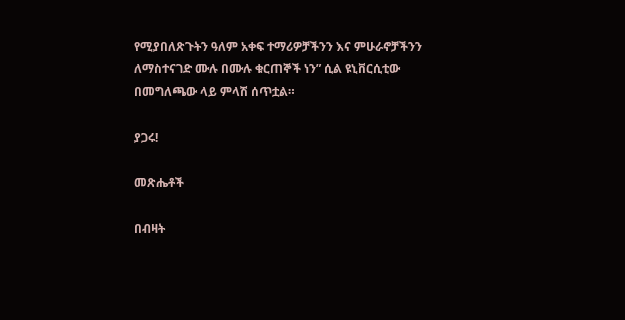የሚያበለጽጉትን ዓለም አቀፍ ተማሪዎቻችንን እና ምሁራኖቻችንን ለማስተናገድ ሙሉ በሙሉ ቁርጠኞች ነን” ሲል ዩኒቨርሲቲው በመግለጫው ላይ ምላሽ ሰጥቷል።

ያጋሩ!

መጽሔቶች

በብዛት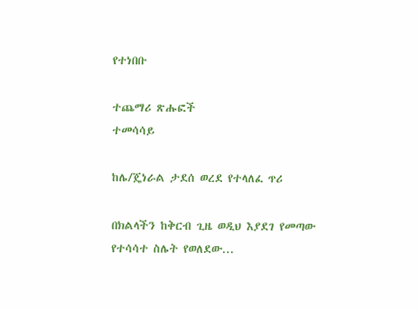የተነበቡ

ተጨማሪ ጽሑፎች
ተመሳሳይ

ከሌ/ጄነራል ታደሰ ወረደ የተላለፈ ጥሪ

በክልላችን ከቅርብ ጊዜ ወዲህ እያደገ የመጣው የተሳሳተ ስሌት የወለደው...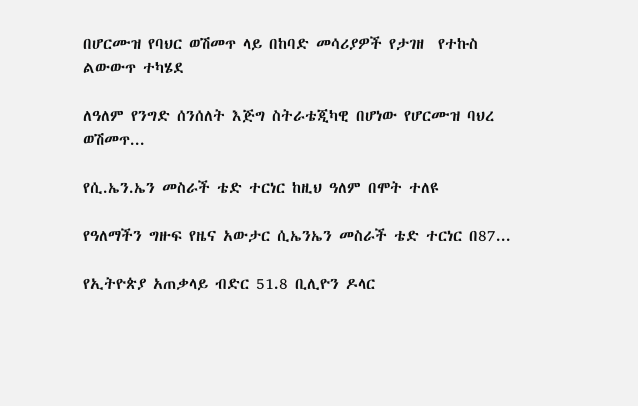በሆርሙዝ የባህር ወሽመጥ ላይ በከባድ መሳሪያዎች የታገዘ  የተኩስ ልውውጥ ተካሄደ

ለዓለም የንግድ ሰንሰለት እጅግ ስትራቴጂካዊ በሆነው የሆርሙዝ ባህረ ወሽመጥ...

የሲ.ኤን.ኤን መስራች ቴድ ተርነር ከዚህ ዓለም በሞት ተለዩ

የዓለማችን ግዙፍ የዜና አውታር ሲኤንኤን መስራች ቴድ ተርነር በ87...

የኢትዮጵያ አጠቃላይ ብድር 51.8 ቢሊዮን ዶላር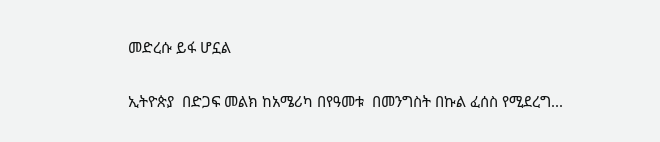መድረሱ ይፋ ሆኗል

ኢትዮጵያ  በድጋፍ መልክ ከአሜሪካ በየዓመቱ  በመንግስት በኩል ፈሰስ የሚደረግ...